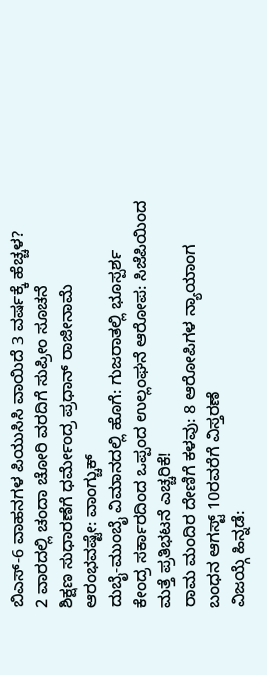ಬಿಎಸ್-6 ವಾಹನಗಳ ಪಿಯುಸಿಸಿ ವಾಯಿದೆ 3 ವರ್ಷಕ್ಕೆ ಹೆಚ್ಚಳ?
2 ವಾರದಲ್ಲಿ ಚಂದಾ ಚೋರಿ ವರದಿಗೆ ಸುಪ್ರೀಂ ಸೂಚನೆ
ಶಿಕ್ಷಣ ಸುಧಾರಣೆಗೆ ಧರ್ಮೇಂದ್ರ ಪ್ರಧಾನ್ ರಾಜೀನಾಮೆ ಆರಂಭವಷ್ಟೇ: ವಾಂಗ್ಚುಕ್
ದುಬೈ-ಮುಂಬೈ ವಿಮಾನದಲ್ಲಿ ಹೊಗೆ: ಗುಜರಾತಲ್ಲಿ ಭೂಸ್ಪರ್ಶ
ಕೇಂದ್ರ ಸರ್ಕಾರದಿಂದ ಒಪ್ಪಂದ ಉಲ್ಲಂಘನೆ ಆರೋಪ: ಸಿಜೆಪಿಯಿಂದ ಮತ್ತೆ ಪ್ರತಿಭಟನೆ ಎಚ್ಚರಿಕೆ!
ರಾಮ ಮಂದಿರ ದೇಣಿಗೆ ಕಳವು: 8 ಆರೋಪಿಗಳ ನ್ಯಾಯಾಂಗ ಬಂಧನ ಆಗಸ್ಟ್ 10ರವರೆಗೆ ವಿಸ್ತರಣೆ
ವಿಜಯ್ಗೆ ಹಿನ್ನಡೆ: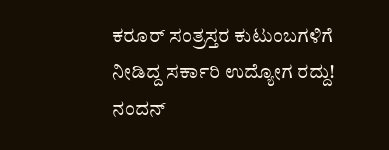ಕರೂರ್ ಸಂತ್ರಸ್ತರ ಕುಟುಂಬಗಳಿಗೆ ನೀಡಿದ್ದ ಸರ್ಕಾರಿ ಉದ್ಯೋಗ ರದ್ದು!
ನಂದನ್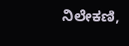ನಿಲೇಕಣಿ,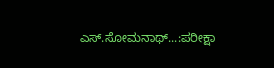ಎಸ್.ಸೋಮನಾಥ್...:ಪರೀಕ್ಷಾ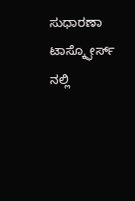ಸುಧಾರಣಾ ಟಾಸ್ಕ್ಫೋರ್ಸ್ ನಲ್ಲಿ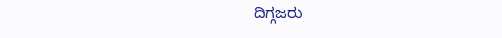ದಿಗ್ಗಜರು